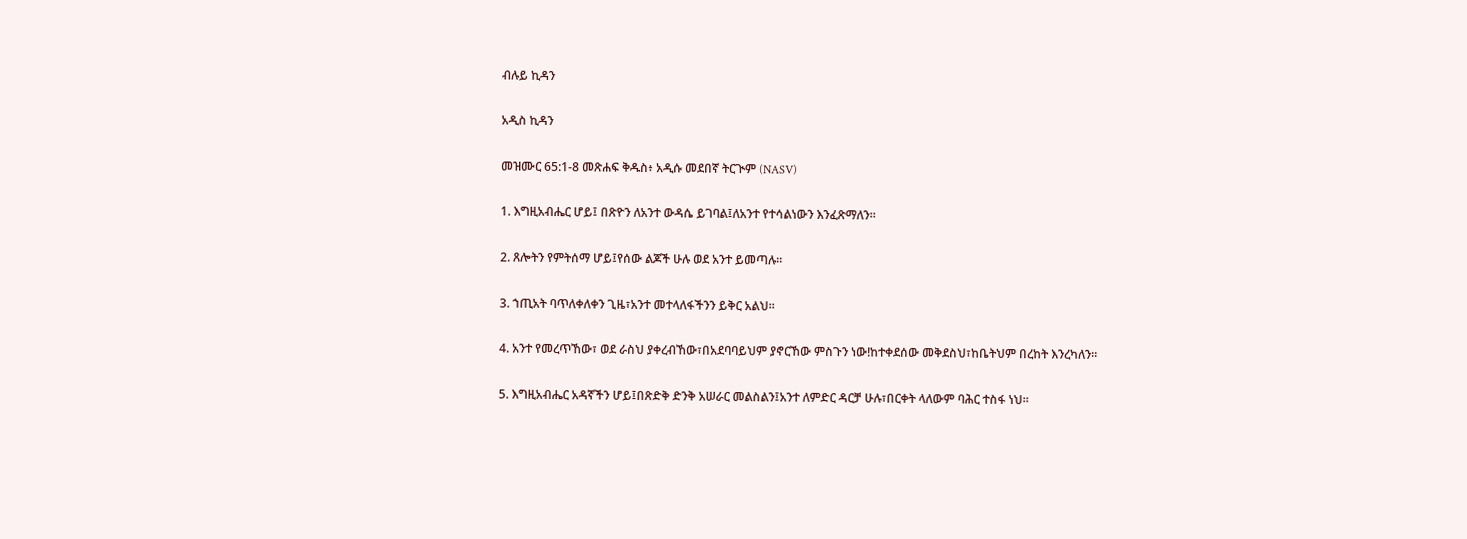ብሉይ ኪዳን

አዲስ ኪዳን

መዝሙር 65:1-8 መጽሐፍ ቅዱስ፥ አዲሱ መደበኛ ትርጒም (NASV)

1. እግዚአብሔር ሆይ፤ በጽዮን ለአንተ ውዳሴ ይገባል፤ለአንተ የተሳልነውን እንፈጽማለን።

2. ጸሎትን የምትሰማ ሆይ፤የሰው ልጆች ሁሉ ወደ አንተ ይመጣሉ።

3. ኀጢአት ባጥለቀለቀን ጊዜ፣አንተ መተላለፋችንን ይቅር አልህ።

4. አንተ የመረጥኸው፣ ወደ ራስህ ያቀረብኸው፣በአደባባይህም ያኖርኸው ምስጉን ነው!ከተቀደሰው መቅደስህ፣ከቤትህም በረከት እንረካለን።

5. እግዚአብሔር አዳኛችን ሆይ፤በጽድቅ ድንቅ አሠራር መልስልን፤አንተ ለምድር ዳርቻ ሁሉ፣በርቀት ላለውም ባሕር ተስፋ ነህ።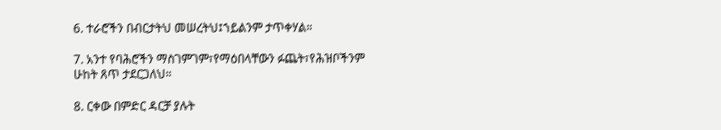6. ተራሮችን በብርታትህ መሠረትህ፤ኀይልንም ታጥቀሃል።

7. አንተ የባሕሮችን ማስገምገም፣የማዕበላቸውን ፉጨት፣የሕዝቦችንም ሁከት ጸጥ ታደርጋለህ።

8. ርቀው በምድር ዳርቻ ያሉት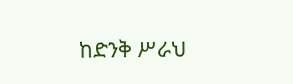ከድንቅ ሥራህ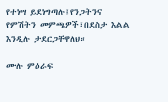የተነሣ ይደነግጣሉ፤የንጋትንና የምሽትን መምጫዎች፣በደስታ እልል እንዲሉ ታደርጋቸዋለህ።

ሙሉ ምዕራፍ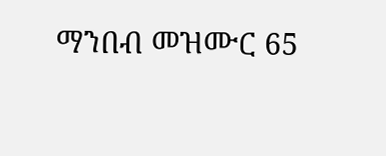ማንበብ መዝሙር 65